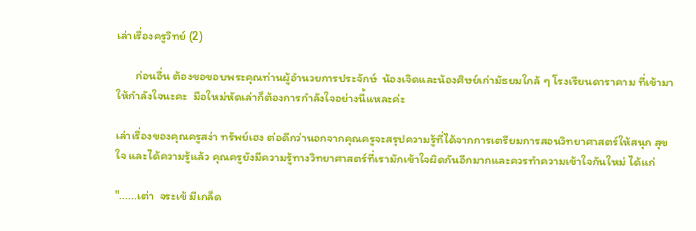เล่าเรื่องครูวิทย์ (2)

       ก่อนอื่น ต้องขอขอบพระคุณท่านผู้อำนวยการประจักษ์  น้องเจิดและน้องศิษย์เก่ามัธยมใกล้ ๆ โรงเรียนดาราคาม ที่เข้ามาให้กำลังใจนะคะ  มือใหม่หัดเล่าก็ต้องการกำลังใจอย่างนี้แหละค่ะ

เล่าเรื่องของคุณครูสง่า ทรัพย์เฮง ต่อดีกว่านอกจากคุณครูจะสรุปความรู้ที่ได้จากการเตรียมการสอนวิทยาศาสตร์ให้สนุก สุขใจ และได้ความรู้แล้ว คุณครูยังมีความรู้ทางวิทยาศาสตร์ที่เรามักเข้าใจผิดกันอีกมากและควรทำความเข้าใจกันใหม่ ได้แก่

"......เต่า  จระเข้ มีเกล็ด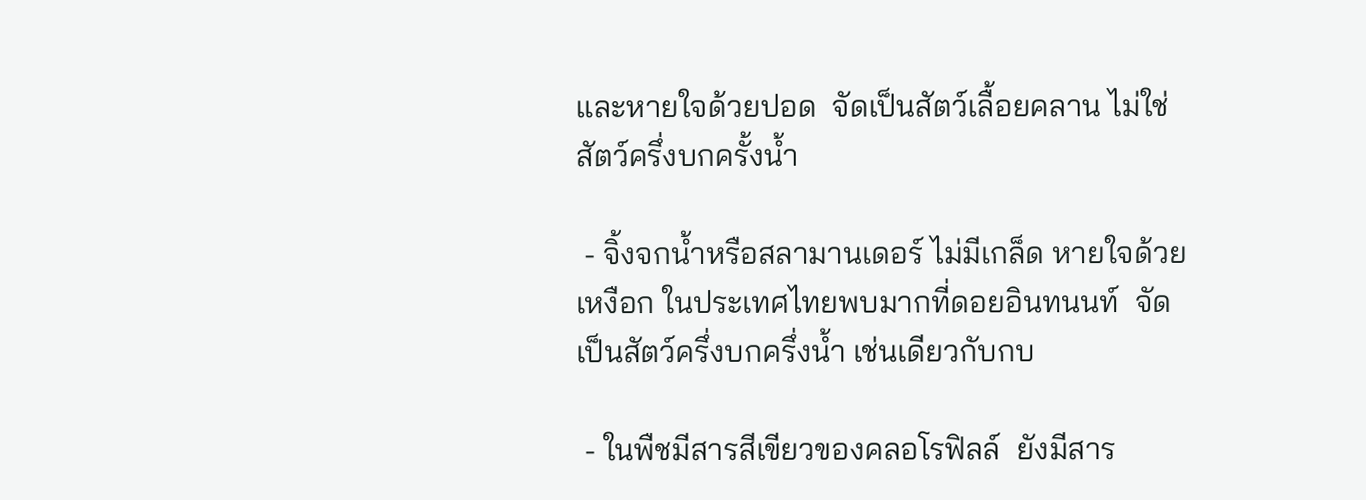และหายใจด้วยปอด  จัดเป็นสัตว์เลื้อยคลาน ไม่ใช่สัตว์ครึ่งบกครั้งน้ำ

 - จิ้งจกน้ำหรือสลามานเดอร์ ไม่มีเกล็ด หายใจด้วยเหงือก ในประเทศไทยพบมากที่ดอยอินทนนท์  จัดเป็นสัตว์ครึ่งบกครึ่งน้ำ เช่นเดียวกับกบ

 - ในพืชมีสารสีเขียวของคลอโรฟิลล์  ยังมีสาร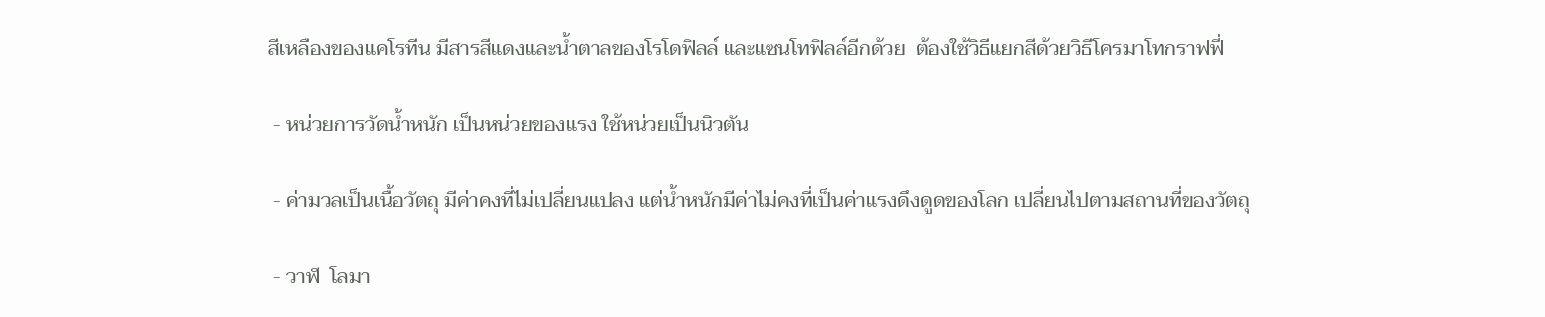สีเหลืองของแคโรทีน มีสารสีแดงและน้ำตาลของโรโดฟิลล์ และแซนโทฟิลล์อีกด้วย  ต้องใช้วิธีแยกสีด้วยวิธีโครมาโทกราฟฟี่

 - หน่วยการวัดน้ำหนัก เป็นหน่วยของแรง ใช้หน่วยเป็นนิวตัน

 - ค่ามวลเป็นเนื้อวัตถุ มีค่าคงที่ไม่เปลี่ยนแปลง แต่น้ำหนักมีค่าไม่คงที่เป็นค่าแรงดึงดูดของโลก เปลี่ยนไปตามสถานที่ของวัตถุ

 - วาฬ  โลมา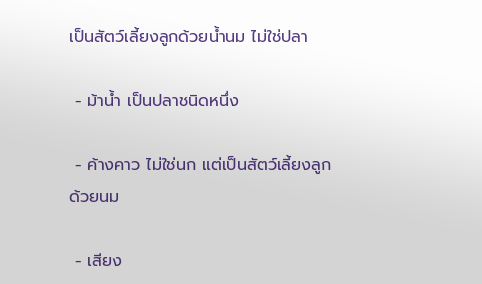เป็นสัตว์เลี้ยงลูกด้วยน้ำนม ไม่ใช่ปลา

 - ม้าน้ำ เป็นปลาชนิดหนึ่ง

 - ค้างคาว ไม่ใช่นก แต่เป็นสัตว์เลี้ยงลูกด้วยนม

 - เสียง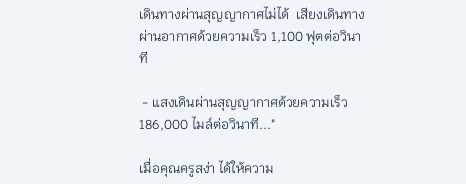เดินทางผ่านสุญญากาศไม่ได้  เสียงเดินทางผ่านอากาศด้วยความเร็ว 1,100 ฟุตต่อวินาที

 - แสงเดินผ่านสุญญากาศด้วยความเร็ว 186,000 ไมล์ต่อวินาที..."

เมื่อคุณครูสง่า ได้ให้ความ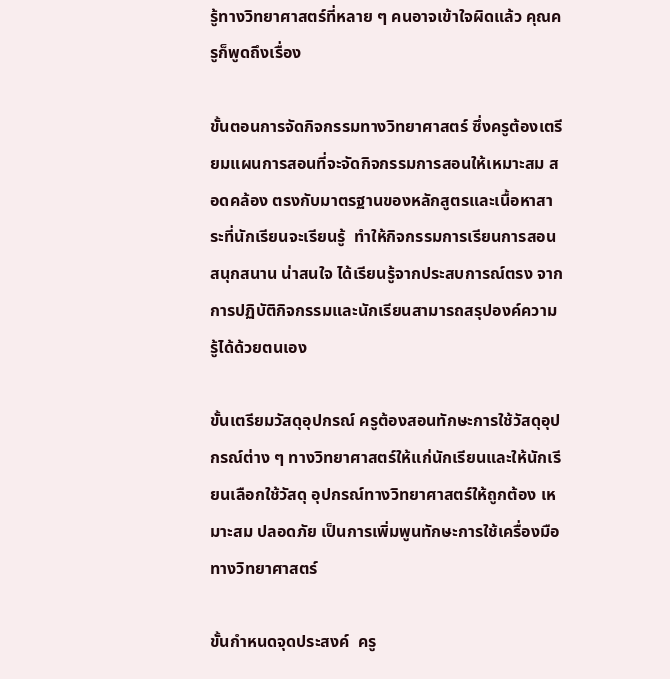รู้ทางวิทยาศาสตร์ที่หลาย ๆ คนอาจเข้าใจผิดแล้ว คุณครูก็พูดถึงเรื่อง

ขั้นตอนการจัดกิจกรรมทางวิทยาศาสตร์ ซึ่งครูต้องเตรียมแผนการสอนที่จะจัดกิจกรรมการสอนให้เหมาะสม สอดคล้อง ตรงกับมาตรฐานของหลักสูตรและเนื้อหาสาระที่นักเรียนจะเรียนรู้  ทำให้กิจกรรมการเรียนการสอนสนุกสนาน น่าสนใจ ได้เรียนรู้จากประสบการณ์ตรง จากการปฏิบัติกิจกรรมและนักเรียนสามารถสรุปองค์ความรู้ได้ด้วยตนเอง

ขั้นเตรียมวัสดุอุปกรณ์ ครูต้องสอนทักษะการใช้วัสดุอุปกรณ์ต่าง ๆ ทางวิทยาศาสตร์ให้แก่นักเรียนและให้นักเรียนเลือกใช้วัสดุ อุปกรณ์ทางวิทยาศาสตร์ให้ถูกต้อง เหมาะสม ปลอดภัย เป็นการเพิ่มพูนทักษะการใช้เครื่องมือทางวิทยาศาสตร์

ขั้นกำหนดจุดประสงค์  ครู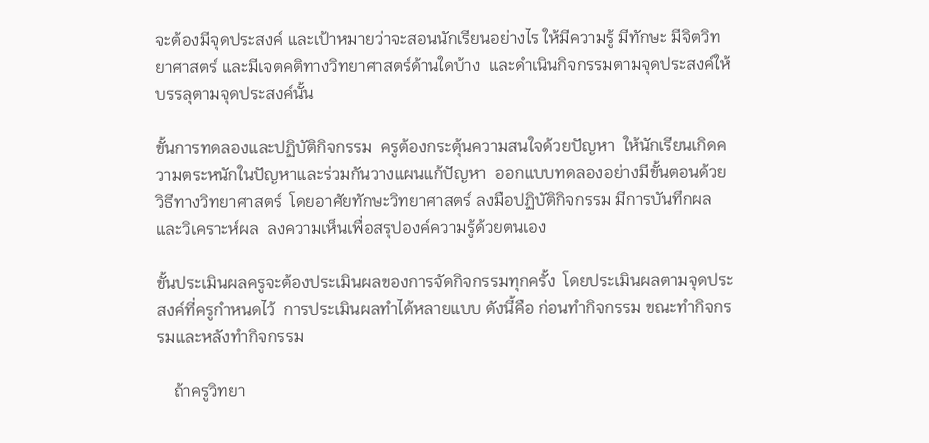จะต้องมีจุดประสงค์ และเป้าหมายว่าจะสอนนักเรียนอย่างไร ให้มีความรู้ มีทักษะ มีจิตวิทยาศาสตร์ และมีเจตคติทางวิทยาศาสตร์ด้านใดบ้าง  และดำเนินกิจกรรมตามจุดประสงค์ให้บรรลุตามจุดประสงค์นั้น

ขั้นการทดลองและปฏิบัติกิจกรรม  ครูต้องกระตุ้นความสนใจด้วยปัญหา  ให้นักเรียนเกิดความตระหนักในปัญหาและร่วมกันวางแผนแก้ปัญหา  ออกแบบทดลองอย่างมีขั้นตอนด้วยวิธีทางวิทยาศาสตร์  โดยอาศัยทักษะวิทยาศาสตร์ ลงมือปฏิบัติกิจกรรม มีการบันทึกผลและวิเคราะห์ผล  ลงความเห็นเพื่อสรุปองค์ความรู้ด้วยตนเอง

ขั้นประเมินผลครูจะต้องประเมินผลของการจัดกิจกรรมทุกครั้ง  โดยประเมินผลตามจุดประสงค์ที่ครูกำหนดไว้  การประเมินผลทำได้หลายแบบ ดังนี้คือ ก่อนทำกิจกรรม ขณะทำกิจกรรมและหลังทำกิจกรรม

    ถ้าครูวิทยา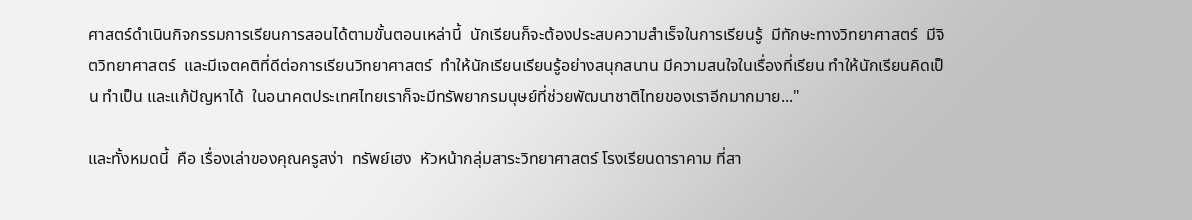ศาสตร์ดำเนินกิจกรรมการเรียนการสอนได้ตามขั้นตอนเหล่านี้  นักเรียนก็จะต้องประสบความสำเร็จในการเรียนรู้  มีทักษะทางวิทยาศาสตร์  มีจิตวิทยาศาสตร์  และมีเจตคติที่ดีต่อการเรียนวิทยาศาสตร์  ทำให้นักเรียนเรียนรู้อย่างสนุกสนาน มีความสนใจในเรื่องที่เรียน ทำให้นักเรียนคิดเป็น ทำเป็น และแก้ปัญหาได้  ในอนาคตประเทศไทยเราก็จะมีทรัพยากรมนุษย์ที่ช่วยพัฒนาชาติไทยของเราอีกมากมาย..."

และทั้งหมดนี้  คือ เรื่องเล่าของคุณครูสง่า  ทรัพย์เฮง  หัวหน้ากลุ่มสาระวิทยาศาสตร์ โรงเรียนดาราคาม ที่สา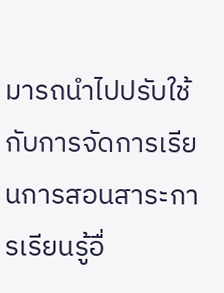มารถนำไปปรับใช้กับการจัดการเรียนการสอนสาระการเรียนรู้อื่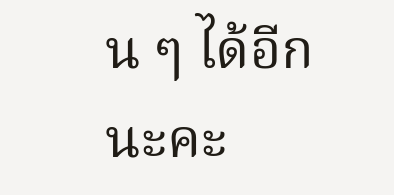น ๆ ได้อีกนะคะ